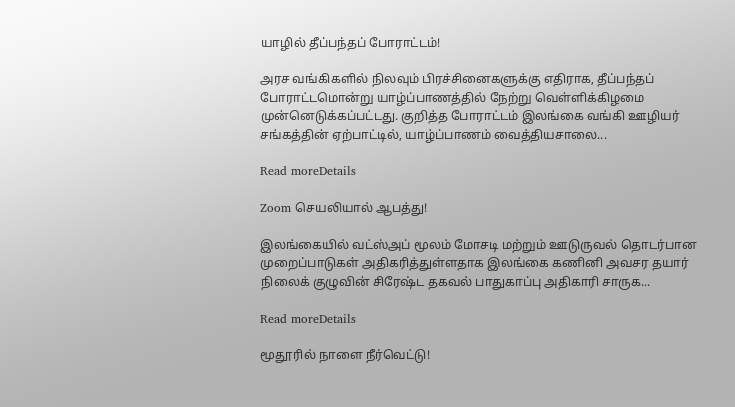யாழில் தீப்பந்தப் போராட்டம்!

அரச வங்கிகளில் நிலவும் பிரச்சினைகளுக்கு எதிராக, தீப்பந்தப் போராட்டமொன்று யாழ்ப்பாணத்தில் நேற்று வெள்ளிக்கிழமை முன்னெடுக்கப்பட்டது. குறித்த போராட்டம் இலங்கை வங்கி ஊழியர் சங்கத்தின் ஏற்பாட்டில், யாழ்ப்பாணம் வைத்தியசாலை...

Read moreDetails

Zoom செயலியால் ஆபத்து!

இலங்கையில் வட்ஸ்அப் மூலம் மோசடி மற்றும் ஊடுருவல் தொடர்பான முறைப்பாடுகள் அதிகரித்துள்ளதாக இலங்கை கணினி அவசர தயார் நிலைக் குழுவின் சிரேஷ்ட தகவல் பாதுகாப்பு அதிகாரி சாருக...

Read moreDetails

மூதூரில் நாளை நீர்வெட்டு!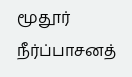மூதூர் நீர்ப்பாசனத்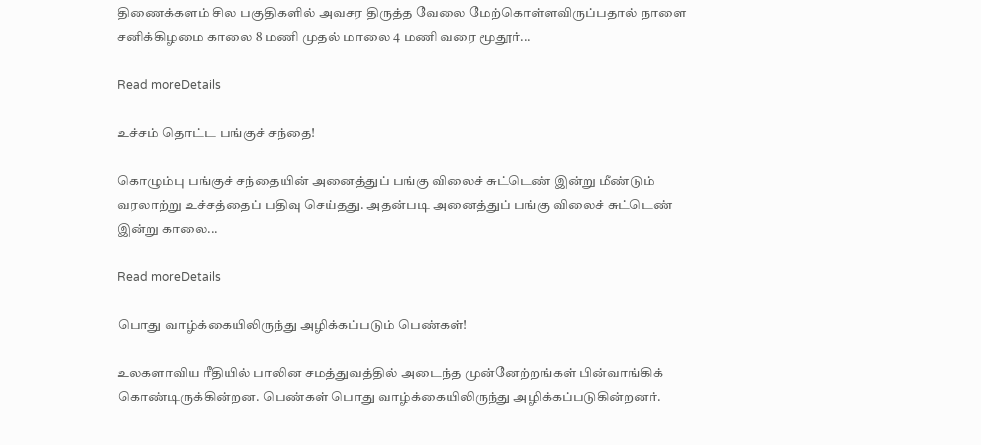திணைக்களம் சில பகுதிகளில் அவசர திருத்த வேலை மேற்கொள்ளவிருப்பதால் நாளை சனிக்கிழமை காலை 8 மணி முதல் மாலை 4 மணி வரை மூதூர்...

Read moreDetails

உச்சம் தொட்ட பங்குச் சந்தை!

கொழும்பு பங்குச் சந்தையின் அனைத்துப் பங்கு விலைச் சுட்டெண் இன்று மீண்டும் வரலாற்று உச்சத்தைப் பதிவு செய்தது. அதன்படி அனைத்துப் பங்கு விலைச் சுட்டெண் இன்று காலை...

Read moreDetails

பொது வாழ்க்கையிலிருந்து அழிக்கப்படும் பெண்கள்!

உலகளாவிய ரீதியில் பாலின சமத்துவத்தில் அடைந்த முன்னேற்றங்கள் பின்வாங்கிக் கொண்டிருக்கின்றன. பெண்கள் பொது வாழ்க்கையிலிருந்து அழிக்கப்படுகின்றனர்.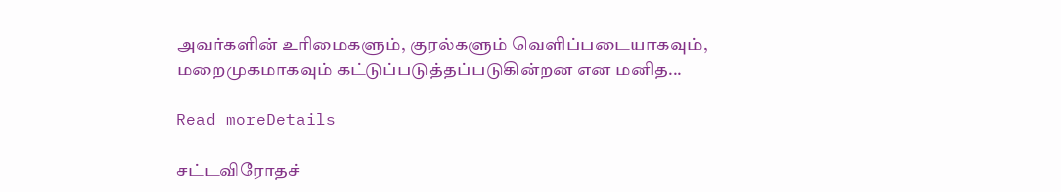அவர்களின் உரிமைகளும், குரல்களும் வெளிப்படையாகவும், மறைமுகமாகவும் கட்டுப்படுத்தப்படுகின்றன என மனித...

Read moreDetails

சட்டவிரோதச்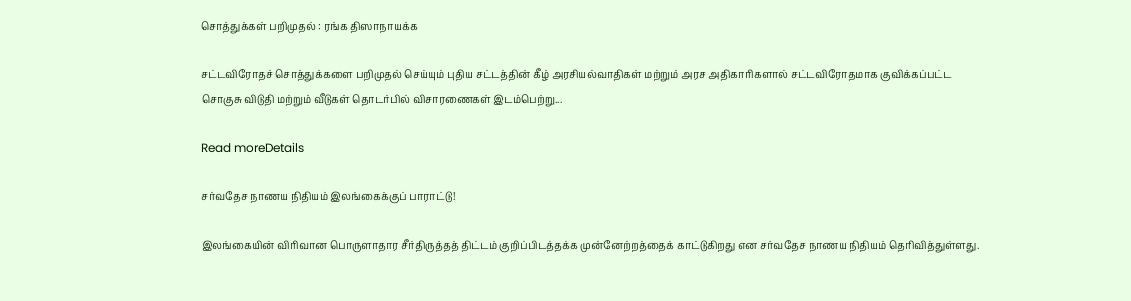சொத்துக்கள் பறிமுதல் : ரங்க திஸாநாயக்க

சட்டவிரோதச் சொத்துக்களை பறிமுதல் செய்யும் புதிய சட்டத்தின் கீழ் அரசியல்வாதிகள் மற்றும் அரச அதிகாரிகளால் சட்டவிரோதமாக குவிக்கப்பட்ட சொகுசு விடுதி மற்றும் வீடுகள் தொடர்பில் விசாரணைகள் இடம்பெற்று...

Read moreDetails

சர்வதேச நாணய நிதியம் இலங்கைக்குப் பாராட்டு!

இலங்கையின் விரிவான பொருளாதார சீர்திருத்தத் திட்டம் குறிப்பிடத்தக்க முன்னேற்றத்தைக் காட்டுகிறது என சர்வதேச நாணய நிதியம் தெரிவித்துள்ளது.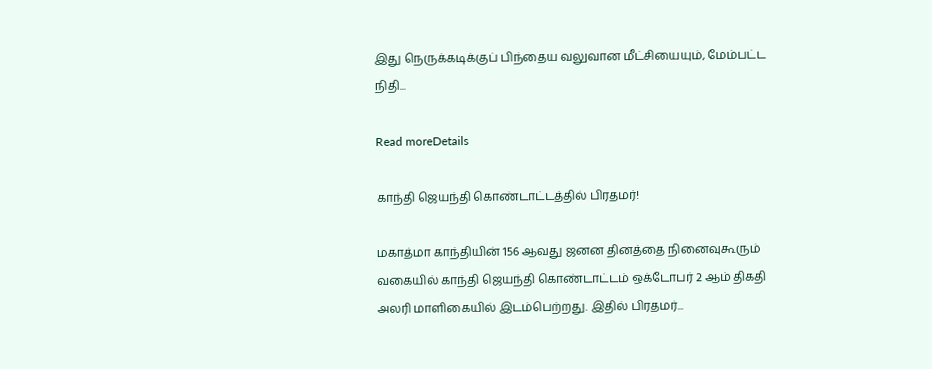இது நெருக்கடிக்குப் பிந்தைய வலுவான மீட்சியையும், மேம்பட்ட நிதி...

Read moreDetails

காந்தி ஜெயந்தி கொண்டாட்டத்தில் பிரதமர்!

மகாத்மா காந்தியின் 156 ஆவது ஜனன தினத்தை நினைவுகூரும் வகையில் காந்தி ஜெயந்தி கொண்டாட்டம் ஒக்டோபர் 2 ஆம் திகதி அலரி மாளிகையில் இடம்பெற்றது. இதில் பிரதமர்...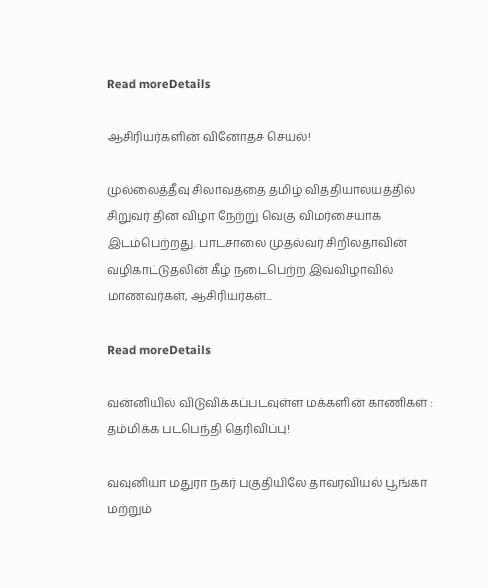Read moreDetails

ஆசிரியர்களின் வினோதச் செயல்!

முல்லைத்தீவு சிலாவத்தை தமிழ் வித்தியாலயத்தில் சிறுவர் தின விழா நேற்று வெகு விமர்சையாக இடம்பெற்றது. பாடசாலை முதல்வர் சிறிலதாவின் வழிகாட்டுதலின் கீழ் நடைபெற்ற இவ்விழாவில் மாணவர்கள், ஆசிரியர்கள்...

Read moreDetails

வன்னியில் விடுவிக்கப்படவுள்ள மக்களின் காணிகள் : தம்மிக்க படபெந்தி தெரிவிப்பு!

வவுனியா மதுரா நகர் பகுதியிலே தாவரவியல் பூங்கா மற்றும்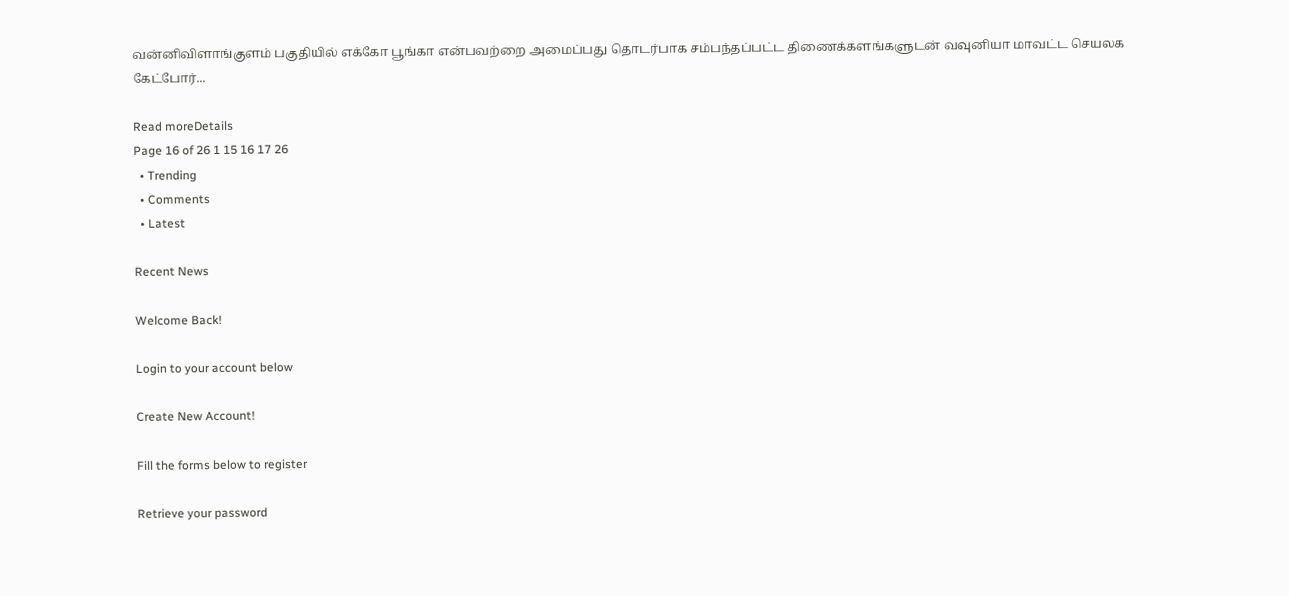வன்னிவிளாங்குளம் பகுதியில் எக்கோ பூங்கா என்பவற்றை அமைப்பது தொடர்பாக சம்பந்தப்பட்ட திணைக்களங்களுடன் வவுனியா மாவட்ட செயலக கேட்போர்...

Read moreDetails
Page 16 of 26 1 15 16 17 26
  • Trending
  • Comments
  • Latest

Recent News

Welcome Back!

Login to your account below

Create New Account!

Fill the forms below to register

Retrieve your password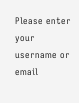Please enter your username or email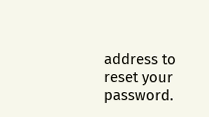address to reset your password.